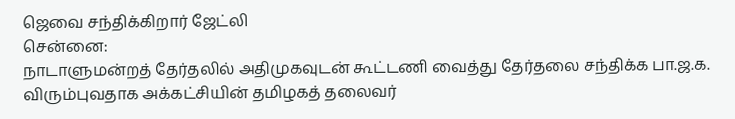ஜெவை சந்திக்கிறார் ஜேட்லி
சென்னை:
நாடாளுமன்றத் தேர்தலில் அதிமுகவுடன் கூட்டணி வைத்து தேர்தலை சந்திக்க பா.ஜ.க. விரும்புவதாக அக்கட்சியின் தமிழகத் தலைவர்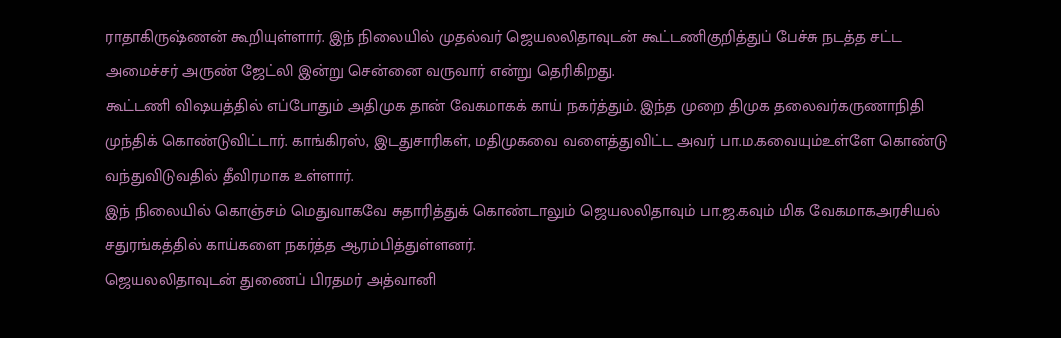ராதாகிருஷ்ணன் கூறியுள்ளார். இந் நிலையில் முதல்வர் ஜெயலலிதாவுடன் கூட்டணிகுறித்துப் பேச்சு நடத்த சட்ட அமைச்சர் அருண் ஜேட்லி இன்று சென்னை வருவார் என்று தெரிகிறது.
கூட்டணி விஷயத்தில் எப்போதும் அதிமுக தான் வேகமாகக் காய் நகர்த்தும். இந்த முறை திமுக தலைவர்கருணாநிதி முந்திக் கொண்டுவிட்டார். காங்கிரஸ், இடதுசாரிகள், மதிமுகவை வளைத்துவிட்ட அவர் பா.ம.கவையும்உள்ளே கொண்டு வந்துவிடுவதில் தீவிரமாக உள்ளார்.
இந் நிலையில் கொஞ்சம் மெதுவாகவே சுதாரித்துக் கொண்டாலும் ஜெயலலிதாவும் பா.ஜ.கவும் மிக வேகமாகஅரசியல் சதுரங்கத்தில் காய்களை நகர்த்த ஆரம்பித்துள்ளனர்.
ஜெயலலிதாவுடன் துணைப் பிரதமர் அத்வானி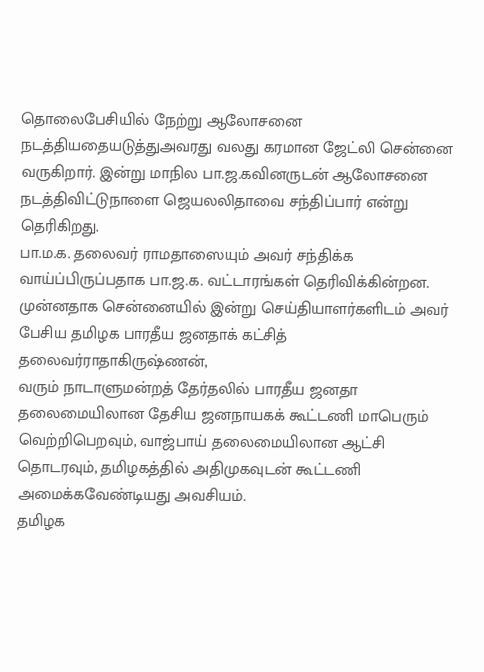தொலைபேசியில் நேற்று ஆலோசனை நடத்தியதையடுத்துஅவரது வலது கரமான ஜேட்லி சென்னை வருகிறார். இன்று மாநில பா.ஜ.கவினருடன் ஆலோசனை நடத்திவிட்டுநாளை ஜெயலலிதாவை சந்திப்பார் என்று தெரிகிறது.
பா.ம.க. தலைவர் ராமதாஸையும் அவர் சந்திக்க வாய்ப்பிருப்பதாக பா.ஜ.க. வட்டாரங்கள் தெரிவிக்கின்றன.
முன்னதாக சென்னையில் இன்று செய்தியாளர்களிடம் அவர் பேசிய தமிழக பாரதீய ஜனதாக் கட்சித் தலைவர்ராதாகிருஷ்ணன்,
வரும் நாடாளுமன்றத் தேர்தலில் பாரதீய ஜனதா தலைமையிலான தேசிய ஜனநாயகக் கூட்டணி மாபெரும் வெற்றிபெறவும், வாஜ்பாய் தலைமையிலான ஆட்சி தொடரவும், தமிழகத்தில் அதிமுகவுடன் கூட்டணி அமைக்கவேண்டியது அவசியம்.
தமிழக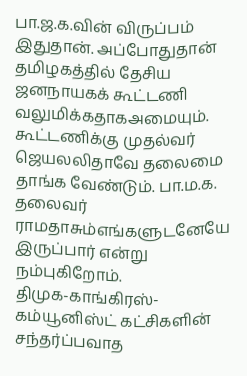பா.ஜ.க.வின் விருப்பம் இதுதான். அப்போதுதான் தமிழகத்தில் தேசிய ஜனநாயகக் கூட்டணி வலுமிக்கதாகஅமையும். கூட்டணிக்கு முதல்வர் ஜெயலலிதாவே தலைமை தாங்க வேண்டும். பா.ம.க. தலைவர் ராமதாசும்எங்களுடனேயே இருப்பார் என்று நம்புகிறோம்.
திமுக-காங்கிரஸ்-கம்யூனிஸ்ட் கட்சிகளின் சந்தர்ப்பவாத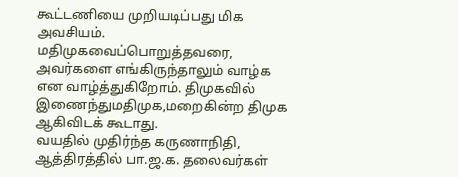கூட்டணியை முறியடிப்பது மிக அவசியம். மதிமுகவைப்பொறுத்தவரை, அவர்களை எங்கிருந்தாலும் வாழ்க என வாழ்த்துகிறோம். திமுகவில் இணைந்துமதிமுக,மறைகின்ற திமுக ஆகிவிடக் கூடாது.
வயதில் முதிர்ந்த கருணாநிதி, ஆத்திரத்தில் பா.ஜ.க. தலைவர்கள்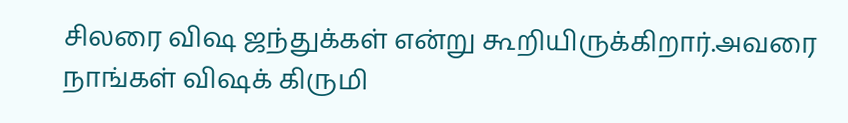சிலரை விஷ ஜந்துக்கள் என்று கூறியிருக்கிறார்.அவரை நாங்கள் விஷக் கிருமி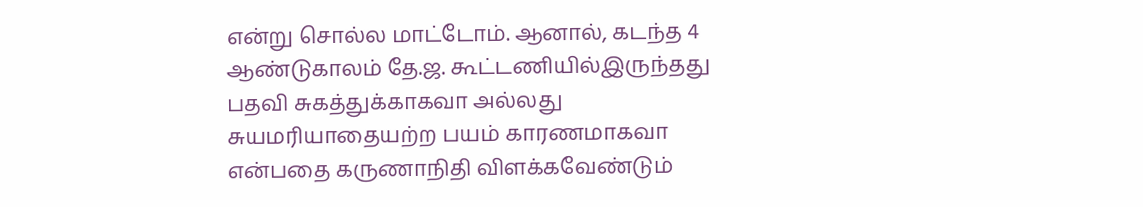என்று சொல்ல மாட்டோம். ஆனால், கடந்த 4 ஆண்டுகாலம் தே.ஜ. கூட்டணியில்இருந்தது பதவி சுகத்துக்காகவா அல்லது சுயமரியாதையற்ற பயம் காரணமாகவா என்பதை கருணாநிதி விளக்கவேண்டும்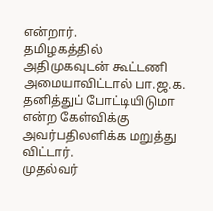என்றார்.
தமிழகத்தில் அதிமுகவுடன் கூட்டணி அமையாவிட்டால் பா.ஜ.க. தனித்துப் போட்டியிடுமா என்ற கேள்விக்கு அவர்பதிலளிக்க மறுத்து விட்டார்.
முதல்வர்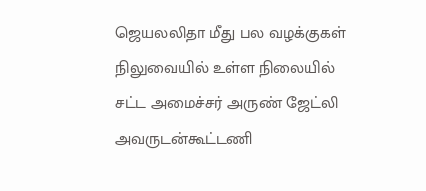ஜெயலலிதா மீது பல வழக்குகள் நிலுவையில் உள்ள நிலையில் சட்ட அமைச்சர் அருண் ஜேட்லி அவருடன்கூட்டணி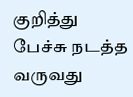குறித்து பேச்சு நடத்த வருவது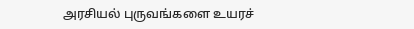அரசியல் புருவங்களை உயரச்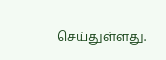செய்துள்ளது.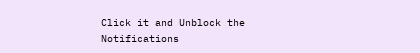Click it and Unblock the Notifications